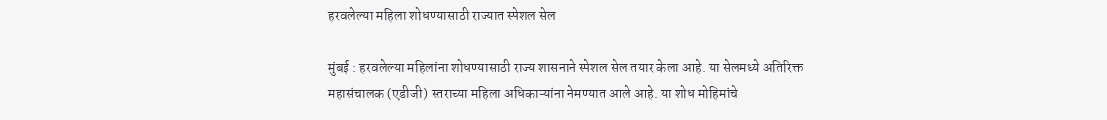हरवलेल्या महिला शोधण्यासाठी राज्यात स्पेशल सेल

मुंबई : हरवलेल्या महिलांना शोधण्यासाठी राज्य शासनाने स्पेशल सेल तयार केला आहे. या सेलमध्ये अतिरिक्त महासंचालक (एडीजी) स्तराच्या महिला अधिकाऱ्यांना नेमण्यात आले आहे. या शोध मोहिमांचे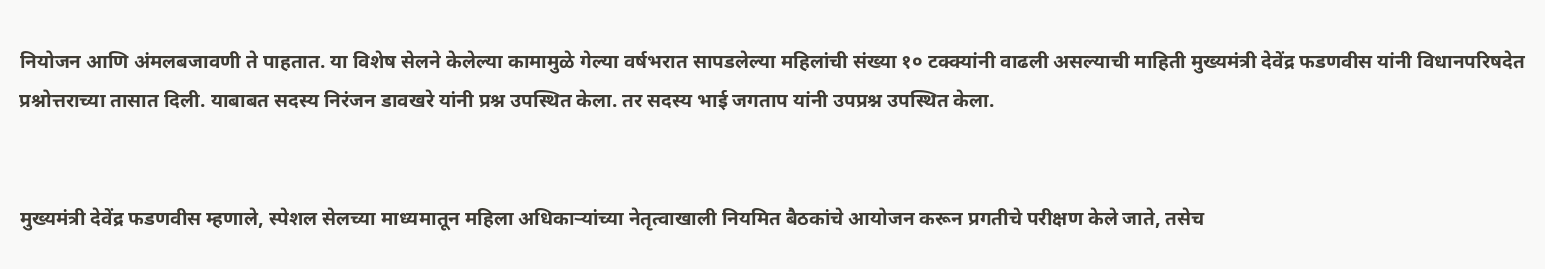नियोजन आणि अंमलबजावणी ते पाहतात. या विशेष सेलने केलेल्या कामामुळे गेल्या वर्षभरात सापडलेल्या महिलांची संख्या १० टक्क्यांनी वाढली असल्याची माहिती मुख्यमंत्री देवेंद्र फडणवीस यांनी विधानपरिषदेत प्रश्नोत्तराच्या तासात दिली. याबाबत सदस्य निरंजन डावखरे यांनी प्रश्न उपस्थित केला. तर सदस्य भाई जगताप यांनी उपप्रश्न उपस्थित केला.


मुख्यमंत्री देवेंद्र फडणवीस म्हणाले, स्पेशल सेलच्या माध्यमातून महिला अधिकाऱ्यांच्या नेतृत्वाखाली नियमित बैठकांचे आयोजन करून प्रगतीचे परीक्षण केले जाते, तसेच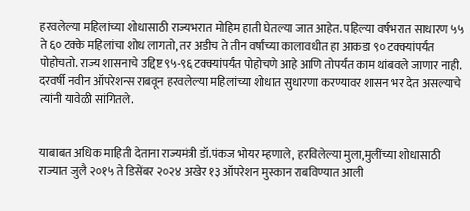हरवलेल्या महिलांच्या शोधासाठी राज्यभरात मोहिम हाती घेतल्या जात आहेत. पहिल्या वर्षभरात साधारण ५५ ते ६० टक्के महिलांचा शोध लागतो, तर अडीच ते तीन वर्षांच्या कालावधीत हा आकडा ९० टक्क्यांपर्यंत पोहोचतो. राज्य शासनाचे उद्दिष्ट ९५-९६ टक्क्यांपर्यंत पोहोचणे आहे आणि तोपर्यंत काम थांबवले जाणार नाही. दरवर्षी नवीन ऑपरेशन्स राबवून हरवलेल्या महिलांच्या शोधात सुधारणा करण्यावर शासन भर देत असल्याचे त्यांनी यावेळी सांगितले.


याबाबत अधिक माहिती देताना राज्यमंत्री डॉ.पंकज भोयर म्हणाले, हरविलेल्या मुला,मुलींच्या शोधासाठी राज्यात जुलै २०१५ ते डिसेंबर २०२४ अखेर १३ ऑपरेशन मुस्कान राबविण्यात आली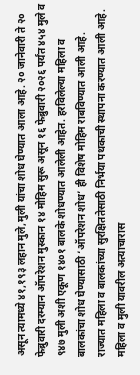असून त्यामध्ये ४१,१९३ लहान मुले,मुली यांचा शोध घेण्यात आला आहे. २० जानेवारी ते २० फेब्रुवारी दरम्यान ऑपरेशन मुस्कान १४ मोहिम सुरू असून १६ फेब्रुवारी २०२६ पर्यंत ४५४ मुले व ९४७ मुली अशी एकूण १४०१ बालके शोधण्यात आलेली आहेत. हरविलेल्या महिला व बालकांचा शोध घेण्यासाठी ‘ऑपरेशन शोध’ ही विशेष मोहिम राबविण्यात आली आहे. राज्यात महिला व बालकांच्या सुरक्षिततेसाठी निर्भया पथकाची स्थापना करण्यात आली आहे. महिला व मुली यावरील अत्याचारास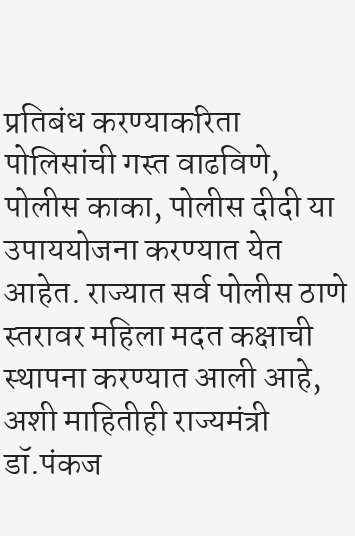प्रतिबंध करण्याकरिता पोलिसांची गस्त वाढविणे, पोलीस काका, पोलीस दीदी या उपाययोजना करण्यात येत आहेत. राज्यात सर्व पोलीस ठाणे स्तरावर महिला मदत कक्षाची स्थापना करण्यात आली आहे, अशी माहितीही राज्यमंत्री डॉ.पंकज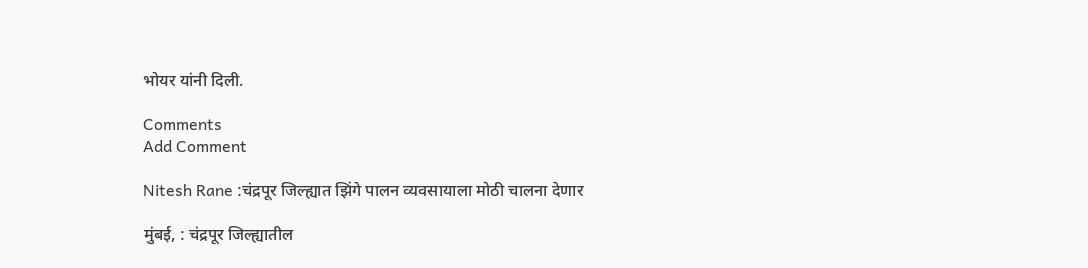भोयर यांनी दिली.

Comments
Add Comment

Nitesh Rane :चंद्रपूर जिल्ह्यात झिंगे पालन व्यवसायाला मोठी चालना देणार

मुंबई, : चंद्रपूर जिल्ह्यातील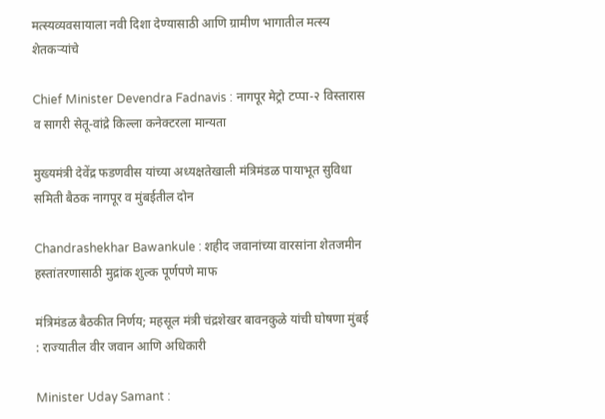मत्स्यव्यवसायाला नवी दिशा देण्यासाठी आणि ग्रामीण भागातील मत्स्य शेतकऱ्यांचे

Chief Minister Devendra Fadnavis : नागपूर मेट्रो टप्पा-२ विस्तारास व सागरी सेतू-वांद्रे किल्ला कनेक्टरला मान्यता

मुख्यमंत्री देवेंद्र फडणवीस यांच्या अध्यक्षतेखाली मंत्रिमंडळ पायाभूत सुविधा समिती बैठक नागपूर व मुंबईतील दोन

Chandrashekhar Bawankule : शहीद जवानांच्या वारसांना शेतजमीन हस्तांतरणासाठी मुद्रांक शुल्क पूर्णपणे माफ

मंत्रिमंडळ बैठकीत निर्णय; महसूल मंत्री चंद्रशेखर बावनकुळे यांची घोषणा मुंबई : राज्यातील वीर जवान आणि अधिकारी

Minister Uday Samant :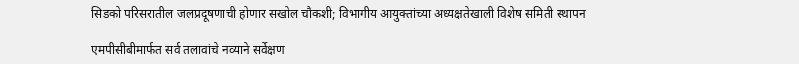सिडको परिसरातील जलप्रदूषणाची होणार सखोल चौकशी; विभागीय आयुक्तांच्या अध्यक्षतेखाली विशेष समिती स्थापन

एमपीसीबीमार्फत सर्व तलावांचे नव्याने सर्वेक्षण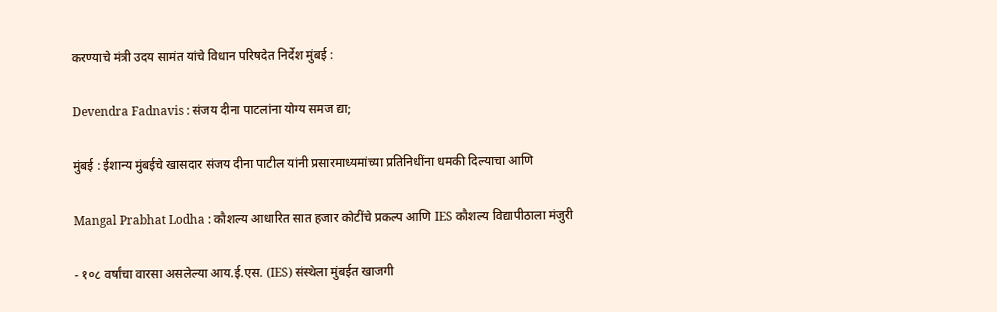करण्याचे मंत्री उदय सामंत यांचे विधान परिषदेत निर्देश मुंबई :

Devendra Fadnavis : संजय दीना पाटलांना योग्य समज द्या;

मुंबई : ईशान्य मुंबईचे खासदार संजय दीना पाटील यांनी प्रसारमाध्यमांच्या प्रतिनिधींना धमकी दिल्याचा आणि

Mangal Prabhat Lodha : कौशल्य आधारित सात हजार कोटींचे प्रकल्प आणि IES कौशल्य विद्यापीठाला मंजुरी

- १०८ वर्षांचा वारसा असलेल्या आय.ई.एस. (IES) संस्थेला मुंबईत खाजगी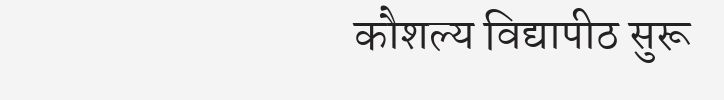कौशल्य विद्यापीठ सुरू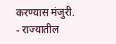करण्यास मंजुरी. - राज्यातील